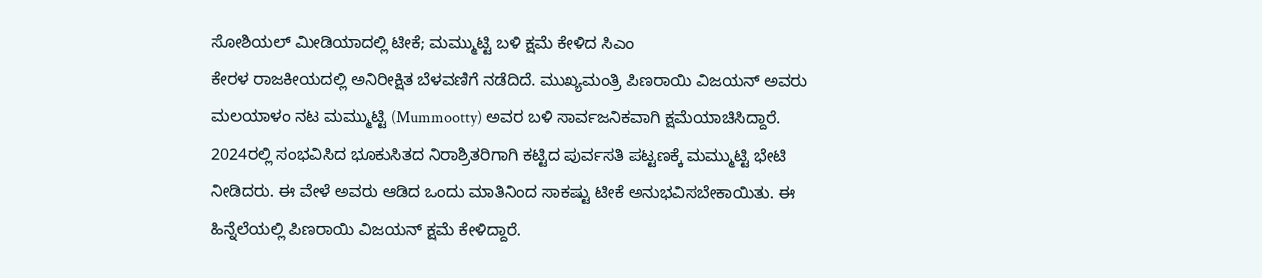ಸೋಶಿಯಲ್ ಮೀಡಿಯಾದಲ್ಲಿ ಟೀಕೆ; ಮಮ್ಮುಟ್ಟಿ ಬಳಿ ಕ್ಷಮೆ ಕೇಳಿದ ಸಿಎಂ
ಕೇರಳ ರಾಜಕೀಯದಲ್ಲಿ ಅನಿರೀಕ್ಷಿತ ಬೆಳವಣಿಗೆ ನಡೆದಿದೆ. ಮುಖ್ಯಮಂತ್ರಿ ಪಿಣರಾಯಿ ವಿಜಯನ್ ಅವರು ಮಲಯಾಳಂ ನಟ ಮಮ್ಮುಟ್ಟಿ (Mummootty) ಅವರ ಬಳಿ ಸಾರ್ವಜನಿಕವಾಗಿ ಕ್ಷಮೆಯಾಚಿಸಿದ್ದಾರೆ. 2024ರಲ್ಲಿ ಸಂಭವಿಸಿದ ಭೂಕುಸಿತದ ನಿರಾಶ್ರಿತರಿಗಾಗಿ ಕಟ್ಟಿದ ಪುರ್ವಸತಿ ಪಟ್ಟಣಕ್ಕೆ ಮಮ್ಮುಟ್ಟಿ ಭೇಟಿ ನೀಡಿದರು. ಈ ವೇಳೆ ಅವರು ಆಡಿದ ಒಂದು ಮಾತಿನಿಂದ ಸಾಕಷ್ಟು ಟೀಕೆ ಅನುಭವಿಸಬೇಕಾಯಿತು. ಈ ಹಿನ್ನೆಲೆಯಲ್ಲಿ ಪಿಣರಾಯಿ ವಿಜಯನ್ ಕ್ಷಮೆ ಕೇಳಿದ್ದಾರೆ.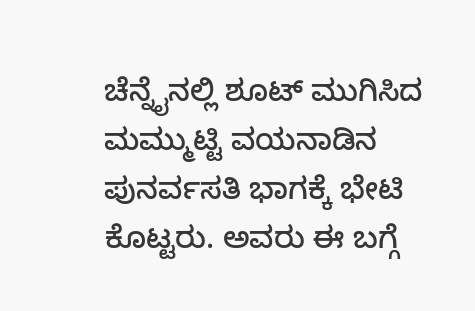ಚೆನ್ನೈನಲ್ಲಿ ಶೂಟ್ ಮುಗಿಸಿದ ಮಮ್ಮುಟ್ಟಿ ವಯನಾಡಿನ ಪುನರ್ವಸತಿ ಭಾಗಕ್ಕೆ ಭೇಟಿ ಕೊಟ್ಟರು. ಅವರು ಈ ಬಗ್ಗೆ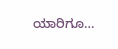ಯಾರಿಗೂ…